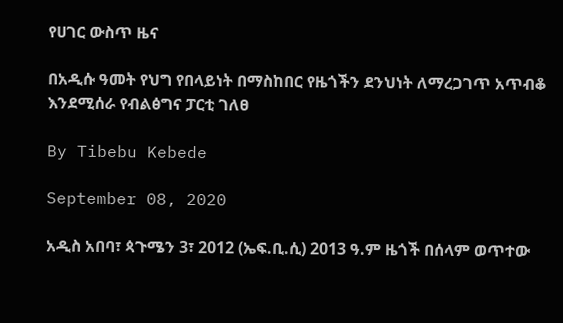የሀገር ውስጥ ዜና

በአዲሱ ዓመት የህግ የበላይነት በማስከበር የዜጎችን ደንህነት ለማረጋገጥ አጥብቆ እንደሚሰራ የብልፅግና ፓርቲ ገለፀ

By Tibebu Kebede

September 08, 2020

አዲስ አበባ፣ ጳጉሜን 3፣ 2012 (ኤፍ.ቢ.ሲ) 2013 ዓ.ም ዜጎች በሰላም ወጥተው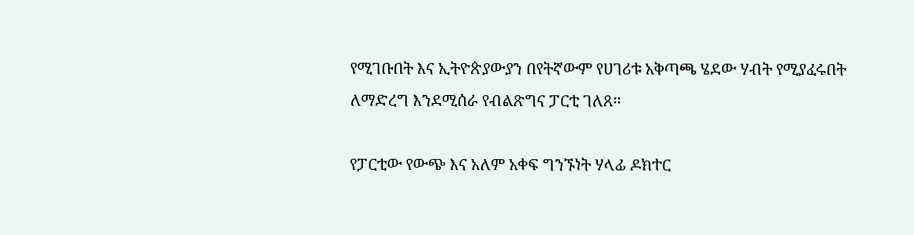የሚገቡበት እና ኢትዮጵያውያን በየትኛውም የሀገሪቱ አቅጣጫ ሄደው ሃብት የሚያፈሩበት ለማድረግ እንደሚሰራ የብልጽግና ፓርቲ ገለጸ።

የፓርቲው የውጭ እና አለም አቀፍ ግንኙነት ሃላፊ ዶክተር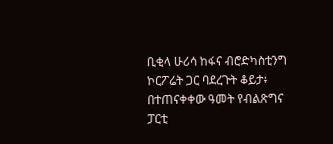ቢቂላ ሁሪሳ ከፋና ብሮድካስቲንግ ኮርፖሬት ጋር ባደረጉት ቆይታ፥ በተጠናቀቀው ዓመት የብልጽግና ፓርቲ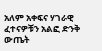አለም አቀፍና ሃገራዊ ፈተናዎቹን አልፎ ድንቅ ውጤት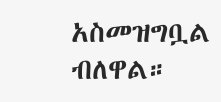አስመዝግቧል ብለዋል።